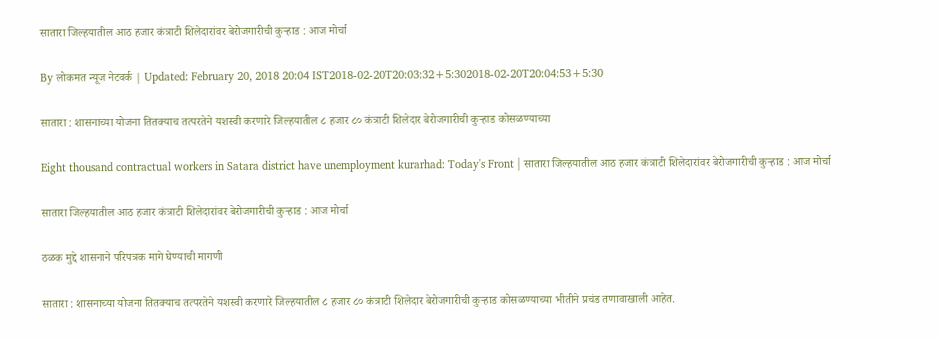सातारा जिल्हयातील आठ हजार कंत्राटी शिलेदारांवर बेरोजगारीची कुऱ्हाड : आज मोर्चा

By लोकमत न्यूज नेटवर्क | Updated: February 20, 2018 20:04 IST2018-02-20T20:03:32+5:302018-02-20T20:04:53+5:30

सातारा : शासनाच्या योजना तितक्याच तत्परतेने यशस्वी करणारे जिल्हयातील ८ हजार ८० कंत्राटी शिलेदार बेरोजगारीची कुऱ्हाड कोसळण्याच्या

Eight thousand contractual workers in Satara district have unemployment kurarhad: Today's Front | सातारा जिल्हयातील आठ हजार कंत्राटी शिलेदारांवर बेरोजगारीची कुऱ्हाड : आज मोर्चा

सातारा जिल्हयातील आठ हजार कंत्राटी शिलेदारांवर बेरोजगारीची कुऱ्हाड : आज मोर्चा

ठळक मुद्दे शासनाने परिपत्रक मागे घेण्याची मागणी

सातारा : शासनाच्या योजना तितक्याच तत्परतेने यशस्वी करणारे जिल्हयातील ८ हजार ८० कंत्राटी शिलेदार बेरोजगारीची कुऱ्हाड कोसळण्याच्या भीतीने प्रचंड तणावाखाली आहेत.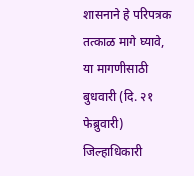शासनाने हे परिपत्रक तत्काळ मागे घ्यावे, या मागणीसाठी बुधवारी (दि. २१ फेब्रुवारी) जिल्हाधिकारी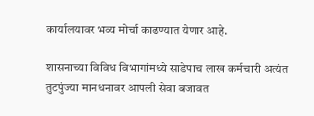कार्यालयावर भव्य मोर्चा काढण्यात येणार आहे.

शासनाच्या विविध विभागांमध्ये साडेपाच लाख कर्मचारी अत्यंत तुटपुंज्या मानधनावर आपली सेवा बजावत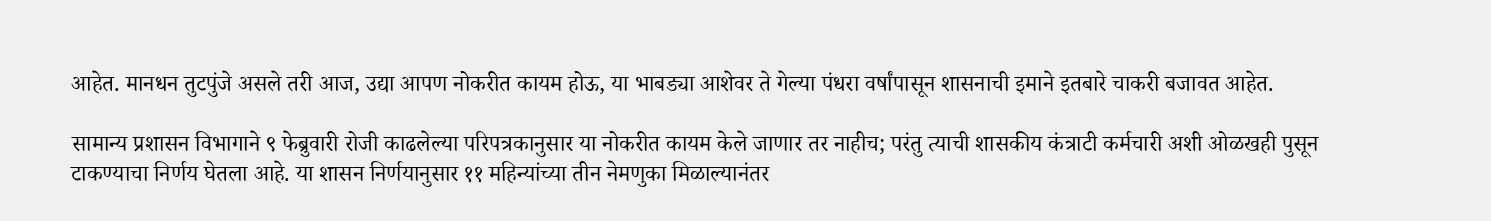आहेत. मानधन तुटपुंजे असले तरी आज, उद्या आपण नोकरीत कायम होऊ, या भाबड्या आशेवर ते गेल्या पंधरा वर्षांपासून शासनाची इमाने इतबारे चाकरी बजावत आहेत.

सामान्य प्रशासन विभागाने ९ फेब्रुवारी रोजी काढलेल्या परिपत्रकानुसार या नोकरीत कायम केले जाणार तर नाहीच; परंतु त्याची शासकीय कंत्राटी कर्मचारी अशी ओळखही पुसून टाकण्याचा निर्णय घेतला आहे. या शासन निर्णयानुसार ११ महिन्यांच्या तीन नेमणुका मिळाल्यानंतर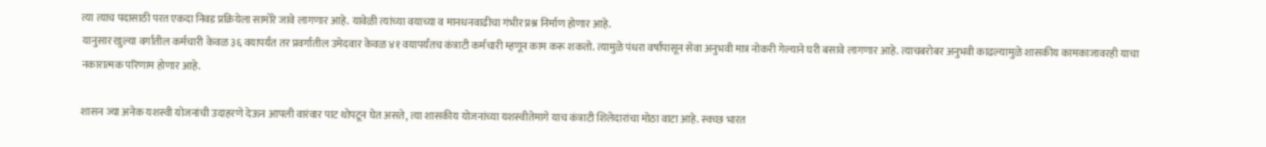त्या त्याच पदासाठी परत एकदा निवड प्रक्रियेला सामोरे जावे लागणार आहे. यावेळी त्यांच्या वयाच्या व मानधनवाढीचा गंभीर प्रश्न निर्माण होणार आहे.
यानुसार खुल्या वर्गातील कर्मचारी केवळ ३६ वयापर्यंत तर प्रवर्गातील उमेदवार केवळ ४१ वयापर्यंतच कंत्राटी कर्मचारी म्हणून काम करू शकतो. त्यामुळे पंधरा वर्षांपासून सेवा अनुभवी मात्र नोकरी गेल्याने घरी बसावे लागणार आहे. त्याचबरोबर अनुभवी काढल्यामुळे शासकीय कामकाजावरही याचा नकारात्मक परिणाम होणार आहे.

शासन ज्या अनेक यशस्वी योजनांची उदाहरणे देऊन आपली वारंवार पाट थोपटून घेत असते, त्या शासकीय योजनांच्या यशस्वीतेमागे याच कंत्राटी शिलेदारांचा मोठा वाटा आहे. स्वच्छ भारत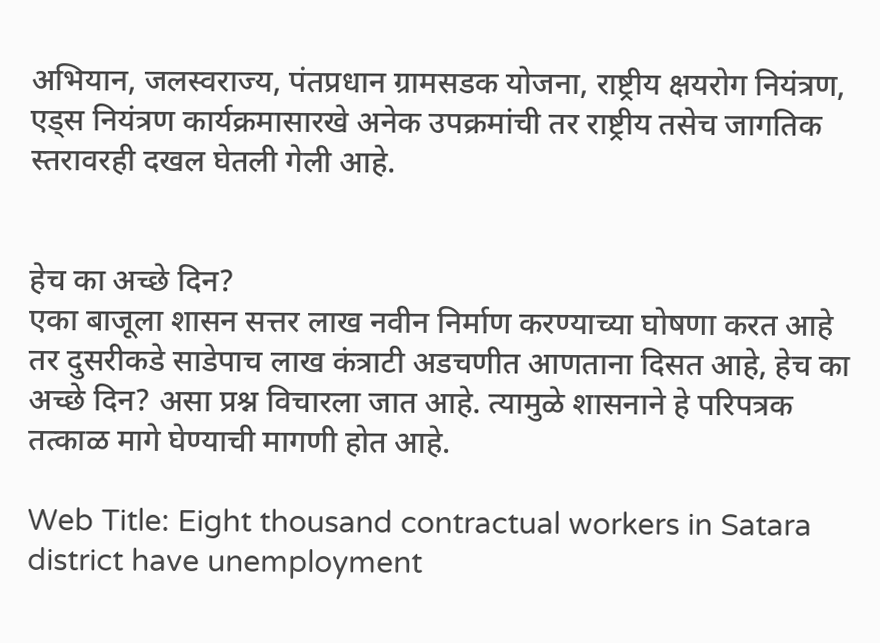अभियान, जलस्वराज्य, पंतप्रधान ग्रामसडक योजना, राष्ट्रीय क्षयरोग नियंत्रण, एड्स नियंत्रण कार्यक्रमासारखे अनेक उपक्रमांची तर राष्ट्रीय तसेच जागतिक स्तरावरही दखल घेतली गेली आहे.


हेच का अच्छे दिन?
एका बाजूला शासन सत्तर लाख नवीन निर्माण करण्याच्या घोषणा करत आहे तर दुसरीकडे साडेपाच लाख कंत्राटी अडचणीत आणताना दिसत आहे, हेच का अच्छे दिन? असा प्रश्न विचारला जात आहे. त्यामुळे शासनाने हे परिपत्रक तत्काळ मागे घेण्याची मागणी होत आहे.

Web Title: Eight thousand contractual workers in Satara district have unemployment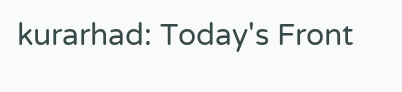kurarhad: Today's Front